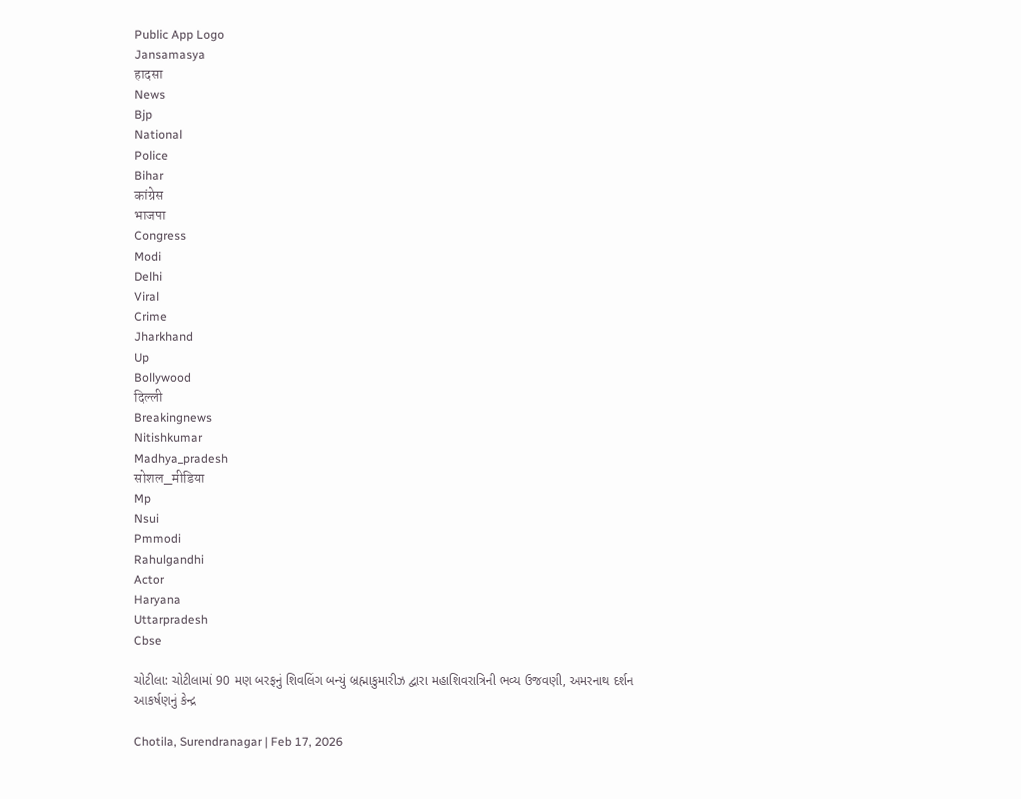Public App Logo
Jansamasya
हादसा
News
Bjp
National
Police
Bihar
कांग्रेस
भाजपा
Congress
Modi
Delhi
Viral
Crime
Jharkhand
Up
Bollywood
दिल्ली
Breakingnews
Nitishkumar
Madhya_pradesh
सोशल_मीडिया
Mp
Nsui
Pmmodi
Rahulgandhi
Actor
Haryana
Uttarpradesh
Cbse

ચોટીલા: ચોટીલામાં 90 મણ બરફનું શિવલિંગ બન્યું બ્રહ્માકુમારીઝ દ્વારા મહાશિવરાત્રિની ભવ્ય ઉજવણી, અમરનાથ દર્શન આકર્ષણનું કેન્દ્ર

Chotila, Surendranagar | Feb 17, 2026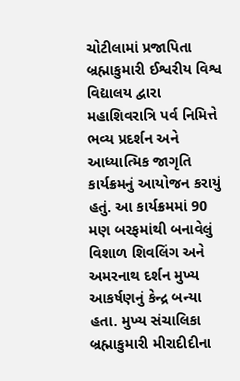ચોટીલામાં પ્રજાપિતા બ્રહ્માકુમારી ઈશ્વરીય વિશ્વ વિદ્યાલય દ્વારા મહાશિવરાત્રિ પર્વ નિમિત્તે ભવ્ય પ્રદર્શન અને આધ્યાત્મિક જાગૃતિ કાર્યક્રમનું આયોજન કરાયું હતું. આ કાર્યક્રમમાં 90 મણ બરફમાંથી બનાવેલું વિશાળ શિવલિંગ અને અમરનાથ દર્શન મુખ્ય આકર્ષણનું કેન્દ્ર બન્યા હતા. મુખ્ય સંચાલિકા બ્રહ્માકુમારી મીરાદીદીના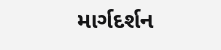માર્ગદર્શન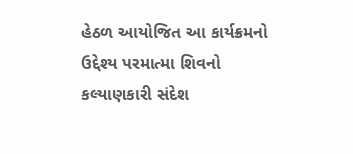હેઠળ આયોજિત આ કાર્યક્રમનો ઉદ્દેશ્ય પરમાત્મા શિવનો કલ્યાણકારી સંદેશ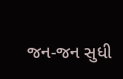જન-જન સુધી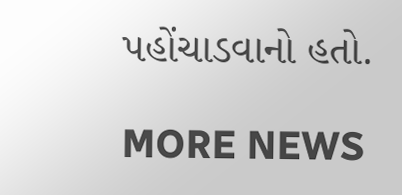પહોંચાડવાનો હતો.

MORE NEWS